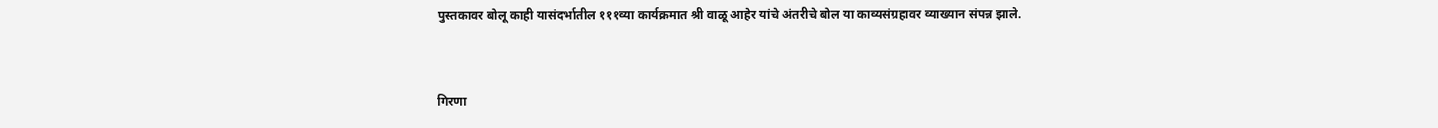पुस्तकावर बोलू काही यासंदर्भातील १११व्या कार्यक्रमात श्री वाळू आहेर यांचे अंतरीचे बोल या काव्यसंग्रहावर व्याख्यान संपन्न झाले.


गिरणा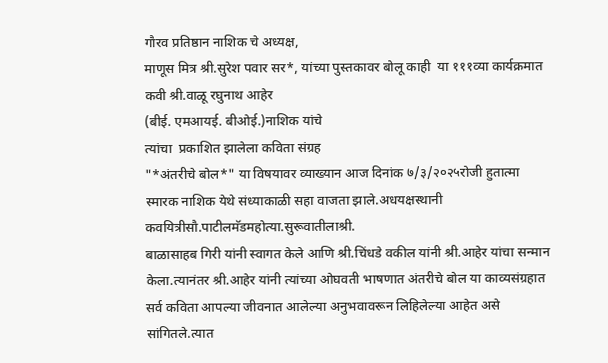गौरव प्रतिष्ठान नाशिक चे अध्यक्ष,
माणूस मित्र श्री.सुरेश पवार सर*, यांच्या पुस्तकावर बोलू काही  या १११व्या कार्यक्रमात  कवी श्री.वाळू रघुनाथ आहेर
(बीई. एमआयई. बीओई.)नाशिक यांचे
त्यांचा  प्रकाशित झालेला कविता संग्रह
"*अंतरीचे बोल*" या विषयावर व्याख्यान आज दिनांक ७/३/२०२५रोजी हुतात्मा स्मारक नाशिक येथे संध्याकाळी सहा वाजता झाले.अधयक्षस्थानी
कवयित्रीसौ.पाटीलमॅडमहोत्या.सुरूवातीलाश्री.
बाळासाहब गिरी यांनी स्वागत केले आणि श्री.चिंधडे वकील यांनी श्री.आहेर यांचा सन्मान केला.त्यानंतर श्री.आहेर यांनी त्यांच्या ओघवती भाषणात अंतरीचे बोल या काव्यसंग्रहात  सर्व कविता आपल्या जीवनात आलेल्या अनुभवावरून लिहिलेल्या आहेत असे सांगितले.त्यात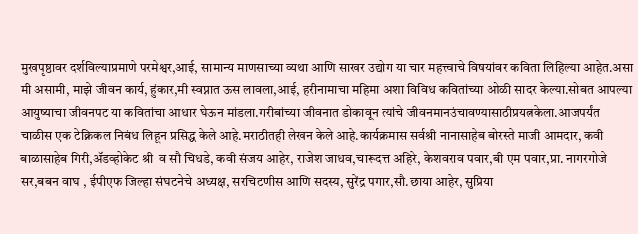मुखपृष्ठावर दर्शविल्याप्रमाणे परमेश्वर,आई, सामान्य माणसाच्या व्यथा आणि साखर उद्योग या चार महत्त्वाचे विषयांवर कविता लिहिल्या आहेत.असा मी असामी, माझे जीवन कार्य, हुंकार,मी स्वप्नात ऊस लावला,आई, हरीनामाचा महिमा अशा विविध कवितांच्या ओळी सादर केल्या.सोबत आपल्या आयुष्याचा जीवनपट या कवितांचा आधार घेऊन मांडला.गरीबांच्या जीवनात डोकावून त्यांचे जीवनमानउंचावण्यासाठीप्रयत्नकेला.आजपर्यंत
चाळीस एक टेक्निकल निबंध लिहून प्रसिद्ध केले आहे.मराठीतही लेखन केले आहे.कार्यक्रमास सर्वश्री नानासाहेब बोरस्ते माजी आमदार, कवी बाळासाहेब गिरी,ॲडव्होकेट श्री  व सौ चिधडे, कवी संजय आहेर, राजेश जाधव,चारूदत्त अहिरे, केशवराव पवार,बी एम पवार,प्रा. नागरगोजे सर,बबन वाघ , ईपीएफ जिल्हा संघटनेचे अध्यक्ष, सरचिटणीस आणि सदस्य, सुरेंद्र पगार,सौ.छाया आहेर, सुप्रिया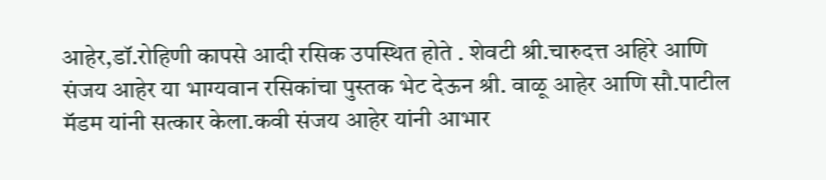आहेर,डॉ.रोहिणी कापसे आदी रसिक उपस्थित होते . शेवटी श्री.चारुदत्त अहिरे आणि संजय आहेर या भाग्यवान रसिकांचा पुस्तक भेट देऊन श्री. वाळू आहेर आणि सौ.पाटील मॅडम यांनी सत्कार केला.कवी संजय आहेर यांनी आभार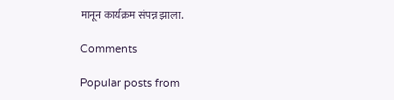मानून कार्यक्रम संपन्न झाला.

Comments

Popular posts from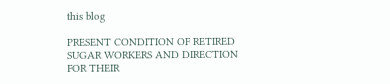this blog

PRESENT CONDITION OF RETIRED SUGAR WORKERS AND DIRECTION FOR THEIR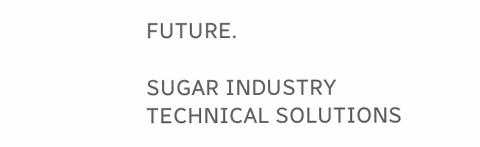FUTURE.

SUGAR INDUSTRY TECHNICAL SOLUTIONS